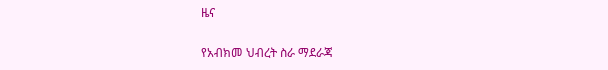ዜና

የአብክመ ህብረት ስራ ማደራጃ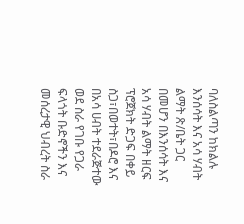ባለስልጣን ከክልሉ እንሰሳት እና አሳ ሃብት ልማት ጽ/ቤት ጋር በመሆን በእንሰሳት እና አሳ ሃብት ልማት ዘርፍ ፕሮጀክት ድጋፍ በቀይ ስጋ፣በወተት፣በዶሮ እና በአሳ ሀብት ተደራጅተው ወደ ስራ የገቡ የጋራ ፍላጎት ቡድኖችን እና መሰረታዊ ህብረት ስራ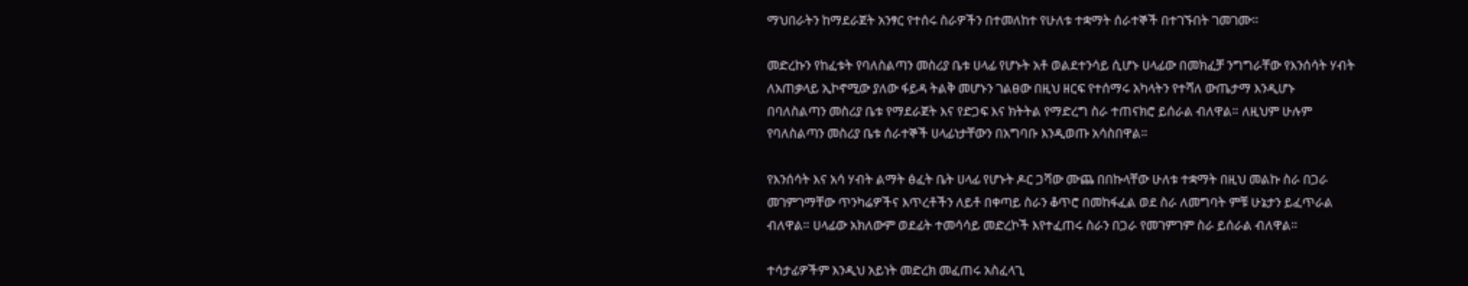ማህበራትን ከማደራጀት አንፃር የተሰሩ ስራዎችን በተመለከተ የሁለቱ ተቋማት ሰራተኞች በተገኙበት ገመገሙ።

መድረኩን የከፈቱት የባለስልጣን መስሪያ ቤቱ ሀላፊ የሆኑት አቶ ወልደተንሳይ ሲሆኑ ሀላፊው በመክፈቻ ንግግራቸው የእንሰሳት ሃብት ለአጠቃላይ ኢኮኖሚው ያለው ፋይዳ ትልቅ መሆኑን ገልፀው በዚህ ዘርፍ የተሰማሩ አካላትን የተሻለ ውጤታማ እንዲሆኑ በባለስልጣን መስሪያ ቤቱ የማደራጀት እና የድጋፍ እና ክትትል የማድረግ ስራ ተጠናክሮ ይሰራል ብለዋል። ለዚህም ሁሉም የባለስልጣን መስሪያ ቤቱ ሰራተኞች ሀላፊነታቸውን በአግባቡ እንዲወጡ አሳስበዋል።

የእንሰሳት እና አሳ ሃብት ልማት ፅፈት ቤት ሀላፊ የሆኑት ዶር ጋሻው ሙጨ በበኩላቸው ሁለቱ ተቋማት በዚህ መልኩ ስራ በጋራ መገምገማቸው ጥንካሬዎችና እጥረቶችን ለይቶ በቀጣይ ስራን ቆጥሮ በመከፋፈል ወደ ስራ ለመግባት ምቹ ሁኔታን ይፈጥራል ብለዋል። ሀላፊው አክለውም ወደፊት ተመሳሳይ መድረኮች እየተፈጠሩ ስራን በጋራ የመገምገም ስራ ይሰራል ብለዋል።

ተሳታፊዎችም እንዲህ አይነት መድረክ መፈጠሩ አስፈላጊ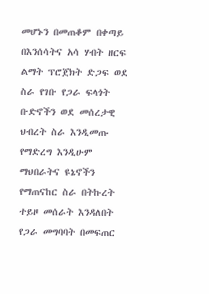መሆኑን በመጠቆም በቀጣይ በእንሰሳትና አሳ ሃብት ዘርፍ ልማት ፕሮጀክት ድጋፍ ወደ ስራ የገቡ የጋራ ፍላጎት ቡድኖችን ወደ መሰረታዊ ህብረት ስራ እንዲመጡ የማድረግ እንዲሁም ማህበራትና ዩኔኖችን የማጠናከር ስራ በትኩረት ተይዞ መሰራት እንዳለበት የጋራ መግባባት በመፍጠር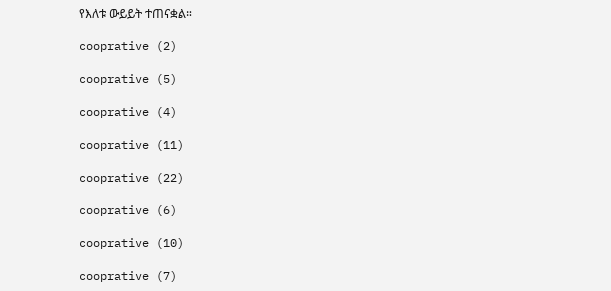የእለቱ ውይይት ተጠናቋል።

cooprative (2)

cooprative (5)

cooprative (4)

cooprative (11)

cooprative (22)

cooprative (6)

cooprative (10)

cooprative (7)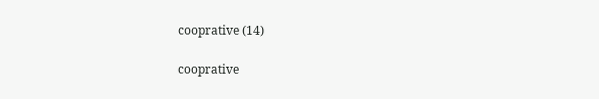cooprative (14)

cooprative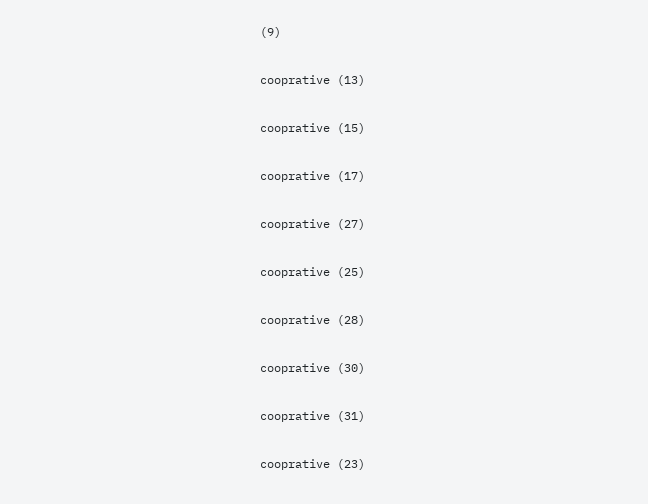(9)

cooprative (13)

cooprative (15)

cooprative (17)

cooprative (27)

cooprative (25)

cooprative (28)

cooprative (30)

cooprative (31)

cooprative (23)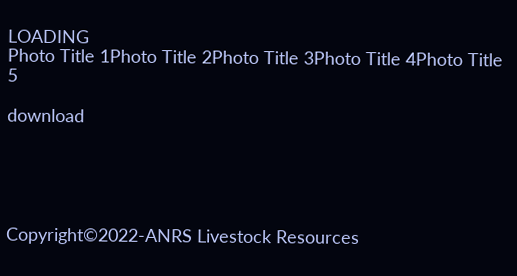LOADING
Photo Title 1Photo Title 2Photo Title 3Photo Title 4Photo Title 5

download





Copyright©2022-ANRS Livestock Resources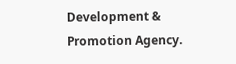Development & Promotion Agency.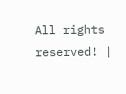All rights reserved! |